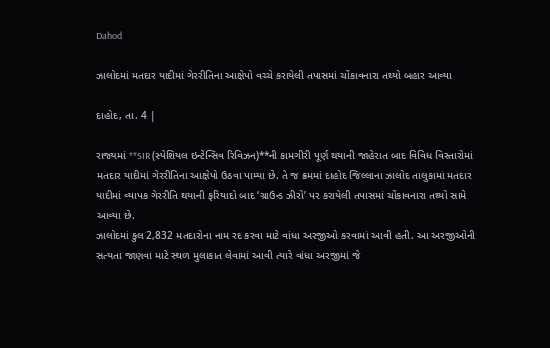Dahod

ઝાલોદમાં મતદાર યાદીમાં ગેરરીતિના આક્ષેપો વચ્ચે કરાયેલી તપાસમાં ચોંકાવનારા તથ્યો બહાર આવ્યા

દાહોદ, તા. 4 |

રાજ્યમાં **SIR (સ્પેશિયલ ઇન્ટેન્સિવ રિવિઝન)**ની કામગીરી પૂર્ણ થયાની જાહેરાત બાદ વિવિધ વિસ્તારોમાં મતદાર યાદીમાં ગેરરીતિના આક્ષેપો ઉઠવા પામ્યા છે. તે જ ક્રમમાં દાહોદ જિલ્લાના ઝાલોદ તાલુકામાં મતદાર યાદીમાં વ્યાપક ગેરરીતિ થયાની ફરિયાદો બાદ ‘ગ્રાઉન્ડ ઝીરો’ પર કરાયેલી તપાસમાં ચોંકાવનારા તથ્યો સામે આવ્યા છે.
ઝાલોદમાં કુલ 2,832 મતદારોના નામ રદ કરવા માટે વાંધા અરજીઓ કરવામાં આવી હતી. આ અરજીઓની સત્યતા જાણવા માટે સ્થળ મુલાકાત લેવામાં આવી ત્યારે વાંધા અરજીમાં જે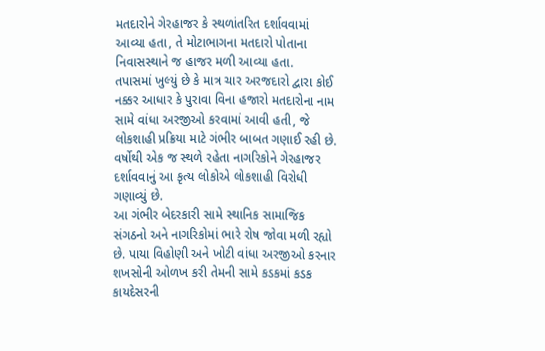મતદારોને ગેરહાજર કે સ્થળાંતરિત દર્શાવવામાં આવ્યા હતા, તે મોટાભાગના મતદારો પોતાના નિવાસસ્થાને જ હાજર મળી આવ્યા હતા.
તપાસમાં ખુલ્યું છે કે માત્ર ચાર અરજદારો દ્વારા કોઈ નક્કર આધાર કે પુરાવા વિના હજારો મતદારોના નામ સામે વાંધા અરજીઓ કરવામાં આવી હતી, જે લોકશાહી પ્રક્રિયા માટે ગંભીર બાબત ગણાઈ રહી છે. વર્ષોથી એક જ સ્થળે રહેતા નાગરિકોને ગેરહાજર દર્શાવવાનું આ કૃત્ય લોકોએ લોકશાહી વિરોધી ગણાવ્યું છે.
આ ગંભીર બેદરકારી સામે સ્થાનિક સામાજિક સંગઠનો અને નાગરિકોમાં ભારે રોષ જોવા મળી રહ્યો છે. પાયા વિહોણી અને ખોટી વાંધા અરજીઓ કરનાર શખસોની ઓળખ કરી તેમની સામે કડકમાં કડક કાયદેસરની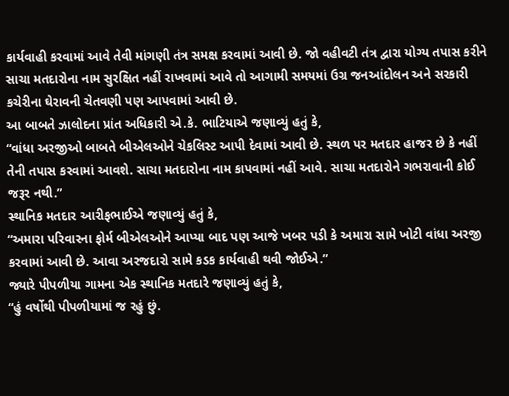કાર્યવાહી કરવામાં આવે તેવી માંગણી તંત્ર સમક્ષ કરવામાં આવી છે. જો વહીવટી તંત્ર દ્વારા યોગ્ય તપાસ કરીને સાચા મતદારોના નામ સુરક્ષિત નહીં રાખવામાં આવે તો આગામી સમયમાં ઉગ્ર જનઆંદોલન અને સરકારી કચેરીના ઘેરાવની ચેતવણી પણ આપવામાં આવી છે.
આ બાબતે ઝાલોદના પ્રાંત અધિકારી એ.કે. ભાટિયાએ જણાવ્યું હતું કે,
“વાંધા અરજીઓ બાબતે બીએલઓને ચેકલિસ્ટ આપી દેવામાં આવી છે. સ્થળ પર મતદાર હાજર છે કે નહીં તેની તપાસ કરવામાં આવશે. સાચા મતદારોના નામ કાપવામાં નહીં આવે. સાચા મતદારોને ગભરાવાની કોઈ જરૂર નથી.”
સ્થાનિક મતદાર આરીફભાઈએ જણાવ્યું હતું કે,
“અમારા પરિવારના ફોર્મ બીએલઓને આપ્યા બાદ પણ આજે ખબર પડી કે અમારા સામે ખોટી વાંધા અરજી કરવામાં આવી છે. આવા અરજદારો સામે કડક કાર્યવાહી થવી જોઈએ.”
જ્યારે પીપળીયા ગામના એક સ્થાનિક મતદારે જણાવ્યું હતું કે,
“હું વર્ષોથી પીપળીયામાં જ રહું છું.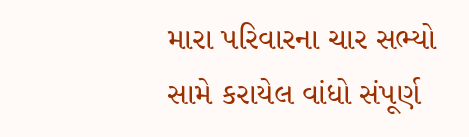મારા પરિવારના ચાર સભ્યો સામે કરાયેલ વાંધો સંપૂર્ણ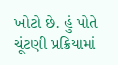ખોટો છે. હું પોતે ચૂંટણી પ્રક્રિયામાં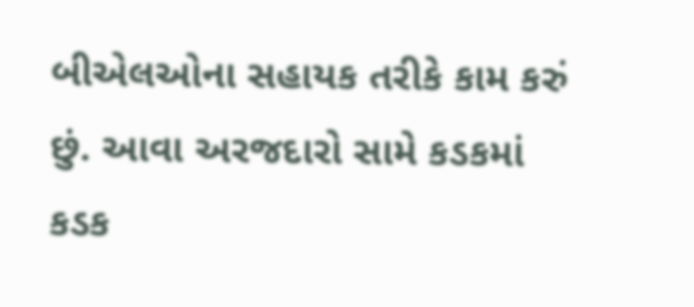બીએલઓના સહાયક તરીકે કામ કરું છું. આવા અરજદારો સામે કડકમાં કડક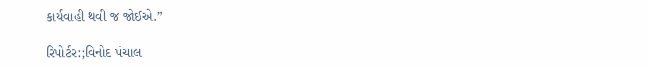કાર્યવાહી થવી જ જોઈએ.”

રિપોર્ટર:;વિનોદ પંચાલ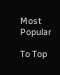Most Popular

To Top